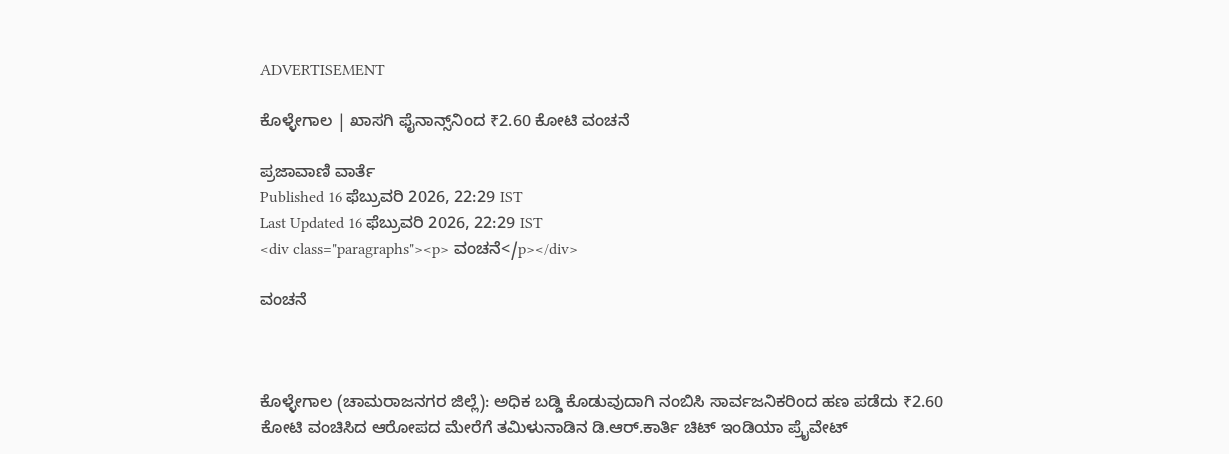ADVERTISEMENT

ಕೊಳ್ಳೇಗಾಲ | ಖಾಸಗಿ ಫೈನಾನ್ಸ್‌ನಿಂದ ₹2.60 ಕೋಟಿ ವಂಚನೆ

ಪ್ರಜಾವಾಣಿ ವಾರ್ತೆ
Published 16 ಫೆಬ್ರುವರಿ 2026, 22:29 IST
Last Updated 16 ಫೆಬ್ರುವರಿ 2026, 22:29 IST
<div class="paragraphs"><p> ವಂಚನೆ</p></div>

ವಂಚನೆ



ಕೊಳ್ಳೇಗಾಲ (ಚಾಮರಾಜನಗರ ಜಿಲ್ಲೆ): ಅಧಿಕ ಬಡ್ಡಿ ಕೊಡುವುದಾಗಿ ನಂಬಿಸಿ ಸಾರ್ವಜನಿಕರಿಂದ ಹಣ ಪಡೆದು ₹2.60 ಕೋಟಿ ವಂಚಿಸಿದ ಆರೋಪದ ಮೇರೆಗೆ ತಮಿಳುನಾಡಿನ ಡಿ.ಆ‌ರ್.ಕಾರ್ತಿ ಚಿಟ್ ಇಂಡಿಯಾ ಪ್ರೈವೇಟ್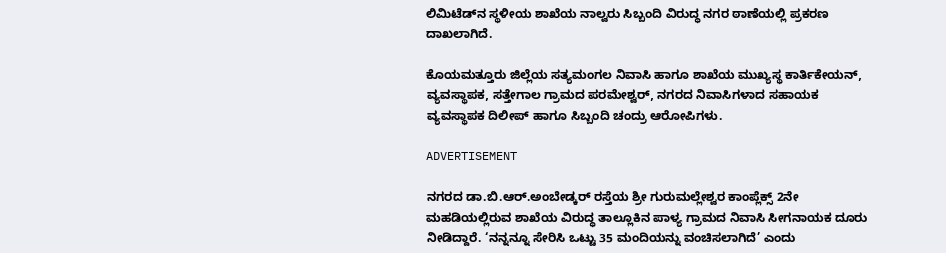ಲಿಮಿಟೆಡ್‌ನ ಸ್ಥಳೀಯ ಶಾಖೆಯ ನಾಲ್ವರು ಸಿಬ್ಬಂದಿ ವಿರುದ್ಧ ನಗರ ಠಾಣೆಯಲ್ಲಿ ಪ್ರಕರಣ ದಾಖಲಾಗಿದೆ.

ಕೊಯಮತ್ತೂರು ಜಿಲ್ಲೆಯ ಸತ್ಯಮಂಗಲ ನಿವಾಸಿ ಹಾಗೂ ಶಾಖೆಯ ಮುಖ್ಯಸ್ಥ ಕಾರ್ತಿಕೇಯನ್, ವ್ಯವಸ್ಥಾಪಕ, ಸತ್ತೇಗಾಲ ಗ್ರಾಮದ ಪರಮೇಶ್ವ‌ರ್, ನಗರದ ನಿವಾಸಿಗಳಾದ ಸಹಾಯಕ ವ್ಯವಸ್ಥಾಪಕ ದಿಲೀಪ್‌ ಹಾಗೂ ಸಿಬ್ಬಂದಿ ಚಂದ್ರು ಆರೋಪಿಗಳು.

ADVERTISEMENT

ನಗರದ ಡಾ.ಬಿ.ಆರ್.ಅಂಬೇಡ್ಕ‌ರ್ ರಸ್ತೆಯ ಶ್ರೀ ಗುರುಮಲ್ಲೇಶ್ವರ ಕಾಂಪ್ಲೆಕ್ಸ್ 2ನೇ ಮಹಡಿಯಲ್ಲಿರುವ ಶಾಖೆಯ ವಿರುದ್ಧ ತಾಲ್ಲೂಕಿನ ಪಾಳ್ಯ ಗ್ರಾಮದ ನಿವಾಸಿ ಸೀಗನಾಯಕ ದೂರು ನೀಡಿದ್ದಾರೆ. ‘ನನ್ನನ್ನೂ ಸೇರಿಸಿ ಒಟ್ಟು 35 ಮಂದಿಯನ್ನು ವಂಚಿಸಲಾಗಿದೆ’ ಎಂದು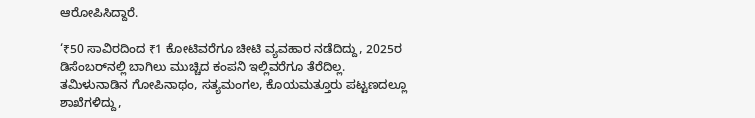ಆರೋಪಿಸಿದ್ದಾರೆ.

‘₹50 ಸಾವಿರದಿಂದ ₹1 ಕೋಟಿವರೆಗೂ ಚೀಟಿ ವ್ಯವಹಾರ ನಡೆದಿದ್ದು, 2025ರ ಡಿಸೆಂಬರ್‌ನಲ್ಲಿ ಬಾಗಿಲು ಮುಚ್ಚಿದ ಕಂಪನಿ ಇಲ್ಲಿವರೆಗೂ ತೆರೆದಿಲ್ಲ. ತಮಿಳುನಾಡಿನ ಗೋಪಿನಾಥಂ, ಸತ್ಯಮಂಗಲ, ಕೊಯಮತ್ತೂರು ಪಟ್ಟಣದಲ್ಲೂ ಶಾಖೆಗಳಿದ್ದು,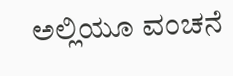ಅಲ್ಲಿಯೂ ವಂಚನೆ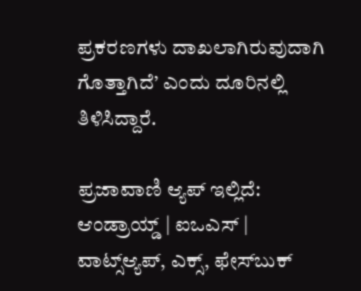ಪ್ರಕರಣಗಳು ದಾಖಲಾಗಿರುವುದಾಗಿ ಗೊತ್ತಾಗಿದೆ’ ಎಂದು ದೂರಿನಲ್ಲಿ ತಿಳಿಸಿದ್ದಾರೆ.

ಪ್ರಜಾವಾಣಿ ಆ್ಯಪ್ ಇಲ್ಲಿದೆ: ಆಂಡ್ರಾಯ್ಡ್ | ಐಒಎಸ್ | ವಾಟ್ಸ್ಆ್ಯಪ್, ಎಕ್ಸ್, ಫೇಸ್‌ಬುಕ್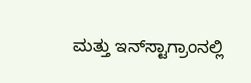ಮತ್ತು ಇನ್‌ಸ್ಟಾಗ್ರಾಂನಲ್ಲಿ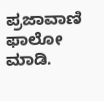ಪ್ರಜಾವಾಣಿ ಫಾಲೋ ಮಾಡಿ.